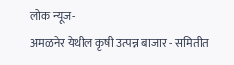लोक न्यूज-
अमळनेर येथील कृषी उत्पन्न बाजार - समितीत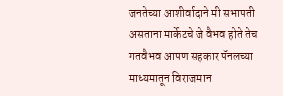जनतेच्या आशीर्वादाने मी सभापती असताना मार्केटचे जे वैभव होते तेच गतवैभव आपण सहकार पॅनलच्या माध्यमातून विराजमान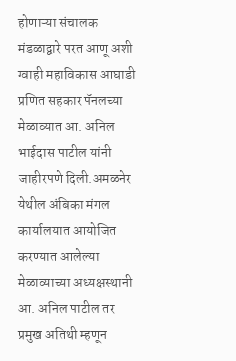होणाऱ्या संचालक मंडळाद्वारे परत आणू अशी ग्वाही महाविकास आघाडी प्रणित सहकार पॅनलच्या मेळाव्यात आ. अनिल भाईदास पाटील यांनी जाहीरपणे दिली.अमळनेर येथील अंबिका मंगल कार्यालयात आयोजित करण्यात आलेल्या मेळाव्याच्या अध्यक्षस्थानी आ. अनिल पाटील तर प्रमुख अतिथी म्हणून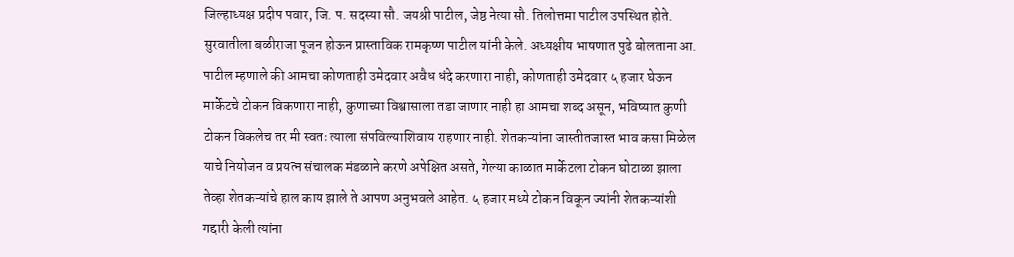जिल्हाध्यक्ष प्रदीप पवार, जि. प. सदस्या सौ. जयश्री पाटील, जेष्ठ नेत्या सौ. तिलोत्तमा पाटील उपस्थित होते. सुरवातीला बळीराजा पूजन होऊन प्रास्ताविक रामकृष्ण पाटील यांनी केले. अध्यक्षीय भाषणात पुढे बोलताना आ. पाटील म्हणाले की आमचा कोणताही उमेदवार अवैध धंदे करणारा नाही, कोणताही उमेदवार ५ हजार घेऊन मार्केटचे टोकन विकणारा नाही, कुणाच्या विश्वासाला तडा जाणार नाही हा आमचा शब्द असून, भविष्यात कुणी टोकन विकलेच तर मी स्वतः त्याला संपविल्याशिवाय राहणार नाही. शेतकऱ्यांना जास्तीतजास्त भाव कसा मिळेल याचे नियोजन व प्रयत्न संचालक मंडळाने करणे अपेक्षित असते, गेल्या काळात मार्केटला टोकन घोटाळा झाला तेव्हा शेतकऱ्यांचे हाल काय झाले ते आपण अनुभवले आहेत. ५ हजार मध्ये टोकन विकून ज्यांनी शेतकऱ्यांशी गद्दारी केली त्यांना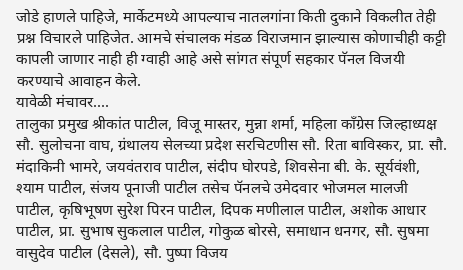जोडे हाणले पाहिजे, मार्केटमध्ये आपल्याच नातलगांना किती दुकाने विकलीत तेही प्रश्न विचारले पाहिजेत. आमचे संचालक मंडळ विराजमान झाल्यास कोणाचीही कट्टी कापली जाणार नाही ही ग्वाही आहे असे सांगत संपूर्ण सहकार पॅनल विजयी करण्याचे आवाहन केले.
यावेळी मंचावर....
तालुका प्रमुख श्रीकांत पाटील, विजू मास्तर, मुन्ना शर्मा, महिला काँग्रेस जिल्हाध्यक्ष सौ. सुलोचना वाघ, ग्रंथालय सेलच्या प्रदेश सरचिटणीस सौ. रिता बाविस्कर, प्रा. सौ. मंदाकिनी भामरे, जयवंतराव पाटील, संदीप घोरपडे, शिवसेना बी. के. सूर्यवंशी, श्याम पाटील, संजय पूनाजी पाटील तसेच पॅनलचे उमेदवार भोजमल मालजी पाटील, कृषिभूषण सुरेश पिरन पाटील, दिपक मणीलाल पाटील, अशोक आधार पाटील, प्रा. सुभाष सुकलाल पाटील, गोकुळ बोरसे, समाधान धनगर, सौ. सुषमा वासुदेव पाटील (देसले), सौ. पुष्पा विजय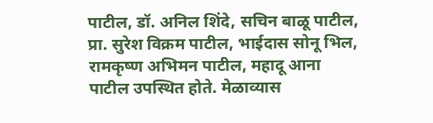पाटील, डॉ. अनिल शिंदे, सचिन बाळू पाटील, प्रा. सुरेश विक्रम पाटील, भाईदास सोनू भिल, रामकृष्ण अभिमन पाटील, महादू आना पाटील उपस्थित होते. मेळाव्यास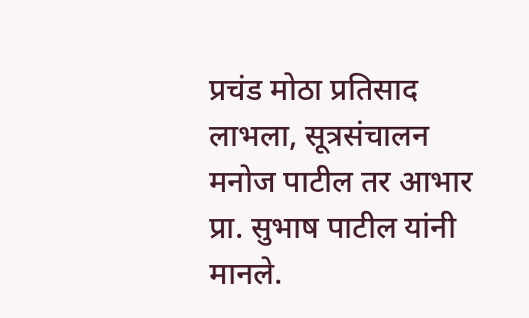प्रचंड मोठा प्रतिसाद लाभला, सूत्रसंचालन मनोज पाटील तर आभार प्रा. सुभाष पाटील यांनी मानले.